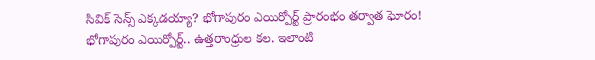సివిక్ సెన్స్ ఎక్కడయ్యా? భోగాపురం ఎయిర్పోర్ట్ ప్రారంభం తర్వాత ఘోరం!
భోగాపురం ఎయిర్పోర్ట్.. ఉత్తరాంధ్రుల కల. ఇలాంటి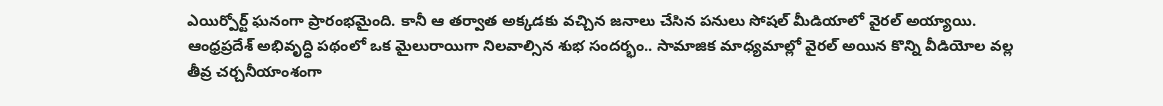ఎయిర్పోర్ట్ ఘనంగా ప్రారంభమైంది. కానీ ఆ తర్వాత అక్కడకు వచ్చిన జనాలు చేసిన పనులు సోషల్ మీడియాలో వైరల్ అయ్యాయి.
ఆంధ్రప్రదేశ్ అభివృద్ధి పథంలో ఒక మైలురాయిగా నిలవాల్సిన శుభ సందర్భం.. సామాజిక మాధ్యమాల్లో వైరల్ అయిన కొన్ని వీడియోల వల్ల తీవ్ర చర్చనీయాంశంగా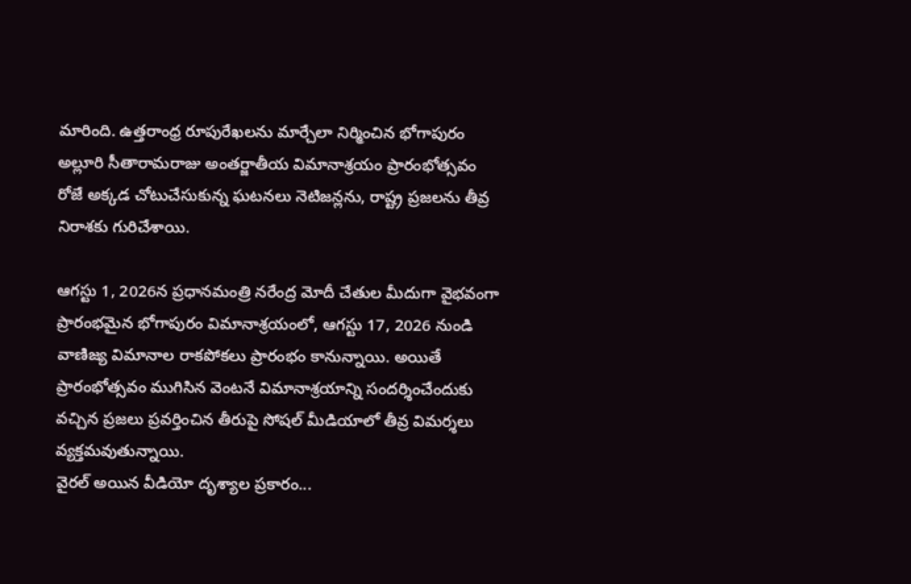మారింది. ఉత్తరాంధ్ర రూపురేఖలను మార్చేలా నిర్మించిన భోగాపురం అల్లూరి సీతారామరాజు అంతర్జాతీయ విమానాశ్రయం ప్రారంభోత్సవం రోజే అక్కడ చోటుచేసుకున్న ఘటనలు నెటిజన్లను, రాష్ట్ర ప్రజలను తీవ్ర నిరాశకు గురిచేశాయి.

ఆగస్టు 1, 2026న ప్రధానమంత్రి నరేంద్ర మోదీ చేతుల మీదుగా వైభవంగా ప్రారంభమైన భోగాపురం విమానాశ్రయంలో, ఆగస్టు 17, 2026 నుండి వాణిజ్య విమానాల రాకపోకలు ప్రారంభం కానున్నాయి. అయితే ప్రారంభోత్సవం ముగిసిన వెంటనే విమానాశ్రయాన్ని సందర్శించేందుకు వచ్చిన ప్రజలు ప్రవర్తించిన తీరుపై సోషల్ మీడియాలో తీవ్ర విమర్శలు వ్యక్తమవుతున్నాయి.
వైరల్ అయిన వీడియో దృశ్యాల ప్రకారం...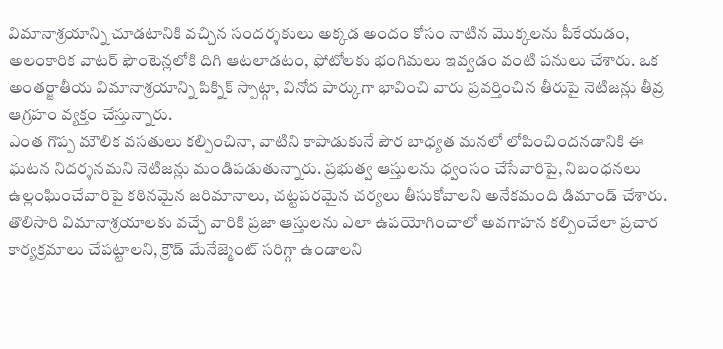విమానాశ్రయాన్ని చూడటానికి వచ్చిన సందర్శకులు అక్కడ అందం కోసం నాటిన మొక్కలను పీకేయడం, అలంకారిక వాటర్ ఫౌంటెన్లలోకి దిగి ఆటలాడటం, ఫోటోలకు భంగిమలు ఇవ్వడం వంటి పనులు చేశారు. ఒక అంతర్జాతీయ విమానాశ్రయాన్ని పిక్నిక్ స్పాట్గా, వినోద పార్కుగా భావించి వారు ప్రవర్తించిన తీరుపై నెటిజన్లు తీవ్ర ఆగ్రహం వ్యక్తం చేస్తున్నారు.
ఎంత గొప్ప మౌలిక వసతులు కల్పించినా, వాటిని కాపాడుకునే పౌర బాధ్యత మనలో లోపించిందనడానికి ఈ ఘటన నిదర్శనమని నెటిజన్లు మండిపడుతున్నారు. ప్రభుత్వ ఆస్తులను ధ్వంసం చేసేవారిపై, నిబంధనలు ఉల్లంఘించేవారిపై కఠినమైన జరిమానాలు, చట్టపరమైన చర్యలు తీసుకోవాలని అనేకమంది డిమాండ్ చేశారు.
తొలిసారి విమానాశ్రయాలకు వచ్చే వారికి ప్రజా ఆస్తులను ఎలా ఉపయోగించాలో అవగాహన కల్పించేలా ప్రచార కార్యక్రమాలు చేపట్టాలని, క్రౌడ్ మేనేజ్మెంట్ సరిగ్గా ఉండాలని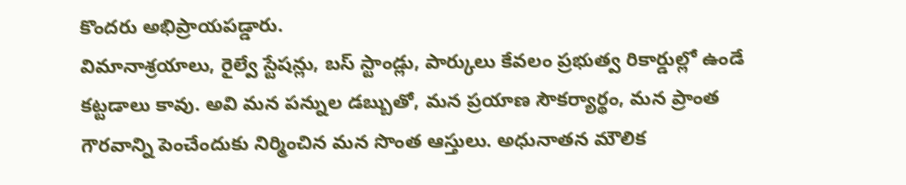కొందరు అభిప్రాయపడ్డారు.
విమానాశ్రయాలు, రైల్వే స్టేషన్లు, బస్ స్టాండ్లు, పార్కులు కేవలం ప్రభుత్వ రికార్డుల్లో ఉండే కట్టడాలు కావు. అవి మన పన్నుల డబ్బుతో, మన ప్రయాణ సౌకర్యార్థం, మన ప్రాంత గౌరవాన్ని పెంచేందుకు నిర్మించిన మన సొంత ఆస్తులు. అధునాతన మౌలిక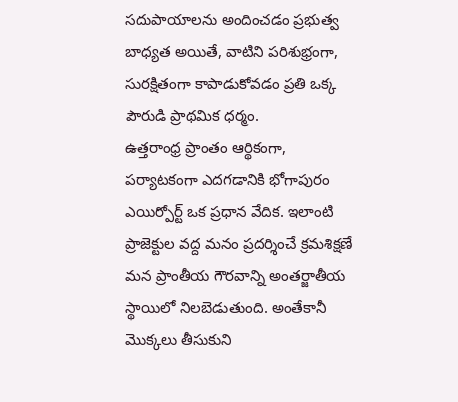సదుపాయాలను అందించడం ప్రభుత్వ బాధ్యత అయితే, వాటిని పరిశుభ్రంగా, సురక్షితంగా కాపాడుకోవడం ప్రతి ఒక్క పౌరుడి ప్రాథమిక ధర్మం.
ఉత్తరాంధ్ర ప్రాంతం ఆర్థికంగా, పర్యాటకంగా ఎదగడానికి భోగాపురం ఎయిర్పోర్ట్ ఒక ప్రధాన వేదిక. ఇలాంటి ప్రాజెక్టుల వద్ద మనం ప్రదర్శించే క్రమశిక్షణే మన ప్రాంతీయ గౌరవాన్ని అంతర్జాతీయ స్థాయిలో నిలబెడుతుంది. అంతేకానీ మెుక్కలు తీసుకుని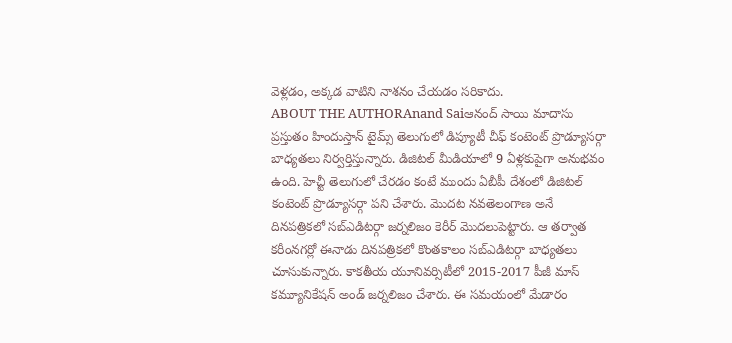వెళ్లడం, అక్కడ వాటిని నాశనం చేయడం సరికాదు.
ABOUT THE AUTHORAnand Saiఆనంద్ సాయి మాదాసు ప్రస్తుతం హిందుస్తాన్ టైమ్స్ తెలుగులో డిప్యూటీ చీఫ్ కంటెంట్ ప్రొడ్యూసర్గా బాధ్యతలు నిర్వర్తిస్తున్నారు. డిజిటల్ మీడియాలో 9 ఏళ్లకుపైగా అనుభవం ఉంది. హెచ్టీ తెలుగులో చేరడం కంటే ముందు ఏబీపీ దేశంలో డిజిటల్ కంటెంట్ ప్రొడ్యూసర్గా పని చేశారు. మెుదట నవతెలంగాణ అనే దినపత్రికలో సబ్ఎడిటర్గా జర్నలిజం కెరీర్ మెుదలుపెట్టారు. ఆ తర్వాత కరీంనగర్లో ఈనాడు దినపత్రికలో కొంతకాలం సబ్ఎడిటర్గా బాధ్యతలు చూసుకున్నారు. కాకతీయ యూనివర్సిటీలో 2015-2017 పీజీ మాస్ కమ్యూనికేషన్ అండ్ జర్నలిజం చేశారు. ఈ సమయంలో మేడారం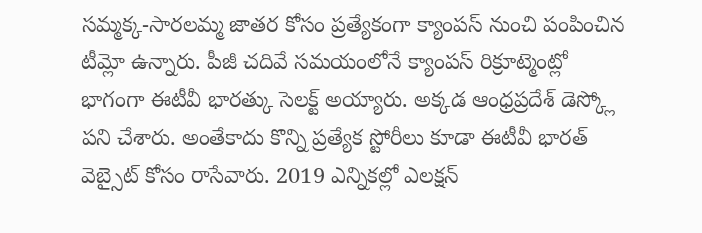సమ్మక్క-సారలమ్మ జాతర కోసం ప్రత్యేకంగా క్యాంపస్ నుంచి పంపించిన టీమ్లో ఉన్నారు. పీజీ చదివే సమయంలోనే క్యాంపస్ రిక్రూట్మెంట్లో భాగంగా ఈటీవీ భారత్కు సెలక్ట్ అయ్యారు. అక్కడ ఆంధ్రప్రదేశ్ డెస్క్లో పని చేశారు. అంతేకాదు కొన్ని ప్రత్యేక స్టోరీలు కూడా ఈటీవీ భారత్ వెబ్సైట్ కోసం రాసేవారు. 2019 ఎన్నికల్లో ఎలక్షన్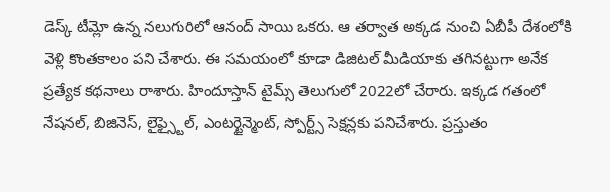డెస్క్ టీమ్లో ఉన్న నలుగురిలో ఆనంద్ సాయి ఒకరు. ఆ తర్వాత అక్కడ నుంచి ఏబీపీ దేశంలోకి వెళ్లి కొంతకాలం పని చేశారు. ఈ సమయంలో కూడా డిజిటల్ మీడియాకు తగినట్టుగా అనేక ప్రత్యేక కథనాలు రాశారు. హిందూస్తాన్ టైమ్స్ తెలుగులో 2022లో చేరారు. ఇక్కడ గతంలో నేషనల్, బిజినెస్, లైఫ్స్టైల్, ఎంటర్టైన్మెంట్, స్పోర్ట్స్ సెక్షన్లకు పనిచేశారు. ప్రస్తుతం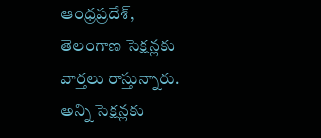ఆంధ్రప్రదేశ్, తెలంగాణ సెక్షన్లకు వార్తలు రాస్తున్నారు. అన్ని సెక్షన్లకు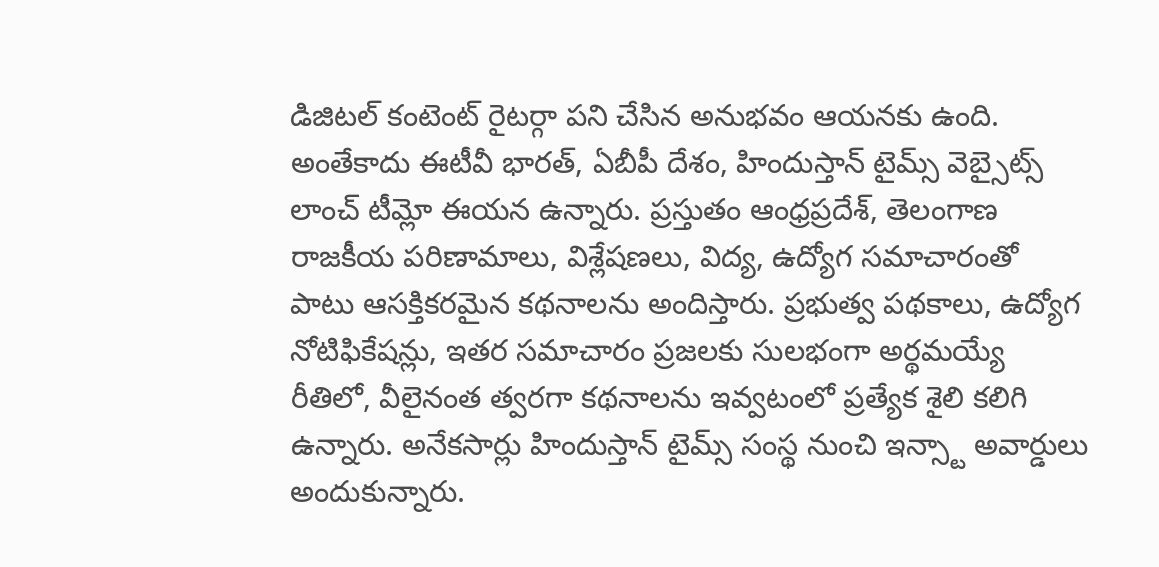డిజిటల్ కంటెంట్ రైటర్గా పని చేసిన అనుభవం ఆయనకు ఉంది. అంతేకాదు ఈటీవీ భారత్, ఏబీపీ దేశం, హిందుస్తాన్ టైమ్స్ వెబ్సైట్స్ లాంచ్ టీమ్లో ఈయన ఉన్నారు. ప్రస్తుతం ఆంధ్రప్రదేశ్, తెలంగాణ రాజకీయ పరిణామాలు, విశ్లేషణలు, విద్య, ఉద్యోగ సమాచారంతో పాటు ఆసక్తికరమైన కథనాలను అందిస్తారు. ప్రభుత్వ పథకాలు, ఉద్యోగ నోటిఫికేషన్లు, ఇతర సమాచారం ప్రజలకు సులభంగా అర్థమయ్యే రీతిలో, వీలైనంత త్వరగా కథనాలను ఇవ్వటంలో ప్రత్యేక శైలి కలిగి ఉన్నారు. అనేకసార్లు హిందుస్తాన్ టైమ్స్ సంస్థ నుంచి ఇన్స్టా అవార్డులు అందుకున్నారు.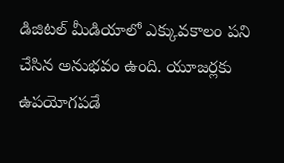డిజిటల్ మీడియాలో ఎక్కువకాలం పని చేసిన అనుభవం ఉంది. యూజర్లకు ఉపయోగపడే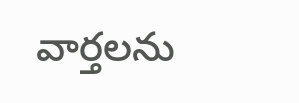వార్తలను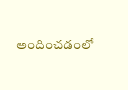అందించడంలో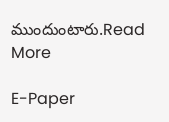ముందుంటారు.Read More

E-Paper